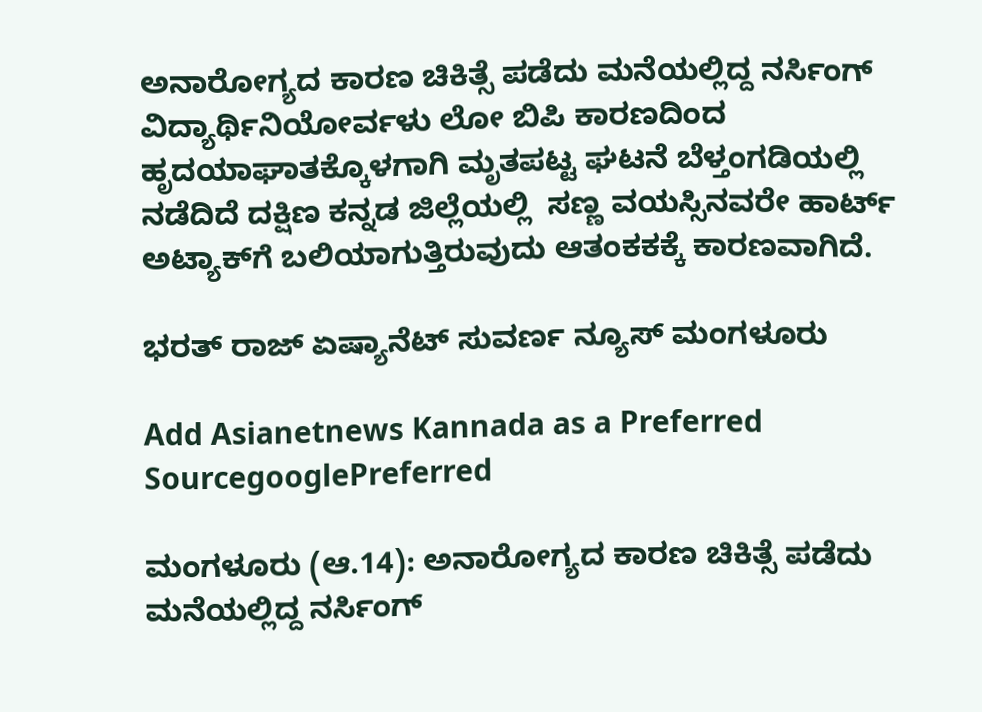ಅನಾರೋಗ್ಯದ ಕಾರಣ ಚಿಕಿತ್ಸೆ ಪಡೆದು ಮನೆಯಲ್ಲಿದ್ದ ನರ್ಸಿಂಗ್ ವಿದ್ಯಾರ್ಥಿನಿಯೋರ್ವಳು ಲೋ ಬಿಪಿ ಕಾರಣದಿಂದ ಹೃದಯಾಘಾತಕ್ಕೊಳಗಾಗಿ ಮೃತಪಟ್ಟ ಘಟನೆ ಬೆಳ್ತಂಗಡಿಯಲ್ಲಿ ನಡೆದಿದೆ ದಕ್ಷಿಣ ಕನ್ನಡ ಜಿಲ್ಲೆಯಲ್ಲಿ  ಸಣ್ಣ ವಯಸ್ಸಿನವರೇ ಹಾರ್ಟ್ ಅಟ್ಯಾಕ್‌ಗೆ ಬಲಿಯಾಗುತ್ತಿರುವುದು ಆತಂಕಕಕ್ಕೆ ಕಾರಣವಾಗಿದೆ.

ಭರತ್ ರಾಜ್ ಏಷ್ಯಾನೆಟ್ ಸುವರ್ಣ ನ್ಯೂಸ್ ಮಂಗಳೂರು

Add Asianetnews Kannada as a Preferred SourcegooglePreferred

ಮಂಗಳೂರು (ಆ.14): ಅನಾರೋಗ್ಯದ ಕಾರಣ ಚಿಕಿತ್ಸೆ ಪಡೆದು ಮನೆಯಲ್ಲಿದ್ದ ನರ್ಸಿಂಗ್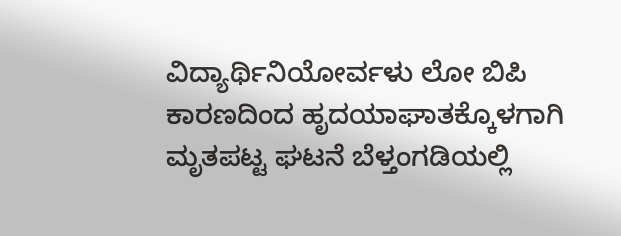ವಿದ್ಯಾರ್ಥಿನಿಯೋರ್ವಳು ಲೋ ಬಿಪಿ ಕಾರಣದಿಂದ ಹೃದಯಾಘಾತಕ್ಕೊಳಗಾಗಿ ಮೃತಪಟ್ಟ ಘಟನೆ ಬೆಳ್ತಂಗಡಿಯಲ್ಲಿ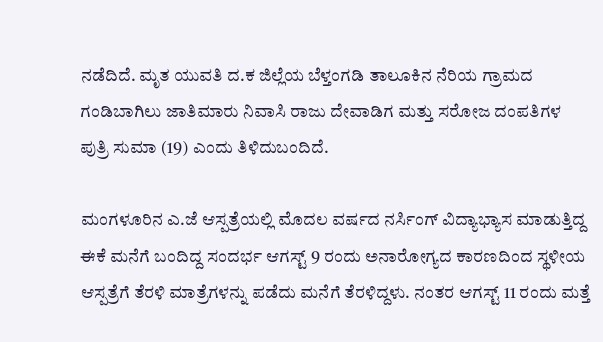ನಡೆದಿದೆ. ಮೃತ ಯುವತಿ ದ.ಕ ಜಿಲ್ಲೆಯ ಬೆಳ್ತಂಗಡಿ ತಾಲೂಕಿನ ನೆರಿಯ ಗ್ರಾಮದ ಗಂಡಿಬಾಗಿಲು ಜಾತಿಮಾರು ನಿವಾಸಿ ರಾಜು ದೇವಾಡಿಗ ಮತ್ತು ಸರೋಜ ದಂಪತಿಗಳ ಪುತ್ರಿ ಸುಮಾ (19) ಎಂದು ತಿಳಿದುಬಂದಿದೆ.

ಮಂಗಳೂರಿನ ಎ.ಜೆ ಆಸ್ಪತ್ರೆಯಲ್ಲಿ ಮೊದಲ ವರ್ಷದ ನರ್ಸಿಂಗ್ ವಿದ್ಯಾಭ್ಯಾಸ ಮಾಡುತ್ತಿದ್ದ ಈಕೆ ಮನೆಗೆ ಬಂದಿದ್ದ ಸಂದರ್ಭ ಆಗಸ್ಟ್ 9 ರಂದು ಅನಾರೋಗ್ಯದ ಕಾರಣದಿಂದ ಸ್ಥಳೀಯ ಆಸ್ಪತ್ರೆಗೆ ತೆರಳಿ ಮಾತ್ರೆಗಳನ್ನು ಪಡೆದು ಮನೆಗೆ ತೆರಳಿದ್ದಳು. ನಂತರ ಆಗಸ್ಟ್ 11 ರಂದು ಮತ್ತೆ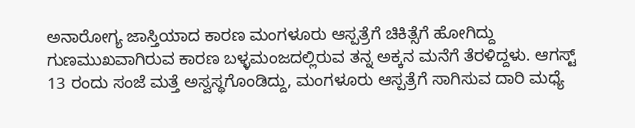ಅನಾರೋಗ್ಯ ಜಾಸ್ತಿಯಾದ ಕಾರಣ ಮಂಗಳೂರು ಆಸ್ಪತ್ರೆಗೆ ಚಿಕಿತ್ಸೆಗೆ ಹೋಗಿದ್ದು ಗುಣಮುಖವಾಗಿರುವ ಕಾರಣ ಬಳ್ಳಮಂಜದಲ್ಲಿರುವ ತನ್ನ ಅಕ್ಕನ ಮನೆಗೆ ತೆರಳಿದ್ದಳು. ಆಗಸ್ಟ್ 13 ರಂದು ಸಂಜೆ ಮತ್ತೆ ಅಸ್ವಸ್ಥಗೊಂಡಿದ್ದು, ಮಂಗಳೂರು ಆಸ್ಪತ್ರೆಗೆ ಸಾಗಿಸುವ ದಾರಿ ಮಧ್ಯೆ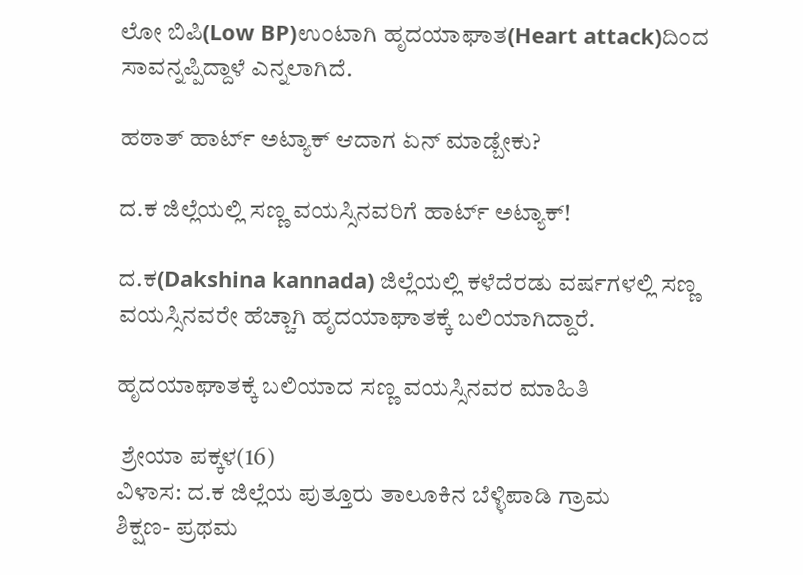ಲೋ ಬಿಪಿ(Low BP)ಉಂಟಾಗಿ ಹೃದಯಾಘಾತ(Heart attack)ದಿಂದ ಸಾವನ್ನಪ್ಪಿದ್ದಾಳೆ ಎನ್ನಲಾಗಿದೆ.

ಹಠಾತ್ ಹಾರ್ಟ್ ಅಟ್ಯಾಕ್ ಆದಾಗ ಏನ್ ಮಾಡ್ಬೇಕು?

ದ.ಕ ಜಿಲ್ಲೆಯಲ್ಲಿ ಸಣ್ಣ ವಯಸ್ಸಿನವರಿಗೆ ಹಾರ್ಟ್ ಅಟ್ಯಾಕ್!

ದ‌.ಕ(Dakshina kannada) ಜಿಲ್ಲೆಯಲ್ಲಿ ಕಳೆದೆರಡು ವರ್ಷಗಳಲ್ಲಿ ಸಣ್ಣ ವಯಸ್ಸಿನವರೇ ಹೆಚ್ಚಾಗಿ ಹೃದಯಾಘಾತಕ್ಕೆ ಬಲಿಯಾಗಿದ್ದಾರೆ.

ಹೃದಯಾಘಾತಕ್ಕೆ ‌ಬಲಿಯಾದ ಸಣ್ಣ ವಯಸ್ಸಿನವರ ಮಾಹಿತಿ

 ಶ್ರೇಯಾ ಪಕ್ಕಳ(16)
ವಿಳಾಸ: ದ.ಕ ಜಿಲ್ಲೆಯ ಪುತ್ತೂರು ತಾಲೂಕಿನ ಬೆಳ್ಳಿಪಾಡಿ ಗ್ರಾಮ
ಶಿಕ್ಷಣ- ಪ್ರಥಮ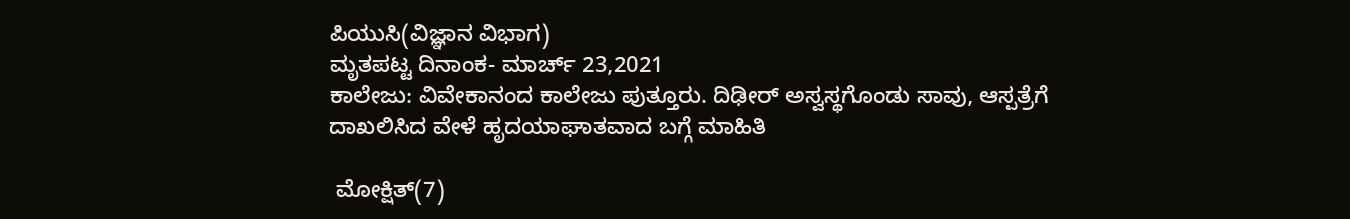ಪಿಯುಸಿ(ವಿಜ್ಞಾನ ವಿಭಾಗ)
ಮೃತಪಟ್ಟ ದಿನಾಂಕ- ಮಾರ್ಚ್ 23,2021
ಕಾಲೇಜು: ವಿವೇಕಾನಂದ ಕಾಲೇಜು ಪುತ್ತೂರು. ದಿಢೀರ್ ಅಸ್ವಸ್ಥಗೊಂಡು ಸಾವು, ಆಸ್ಪತ್ರೆಗೆ ದಾಖಲಿಸಿದ ವೇಳೆ ಹೃದಯಾಘಾತವಾದ ಬಗ್ಗೆ ಮಾಹಿತಿ

 ಮೋಕ್ಷಿತ್(7)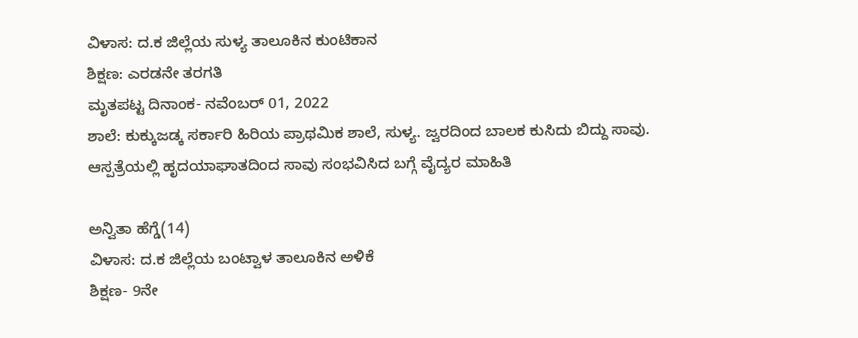ವಿಳಾಸ: ದ.ಕ‌ ಜಿಲ್ಲೆಯ ಸುಳ್ಯ ತಾಲೂಕಿನ ಕುಂಟಿಕಾನ
ಶಿಕ್ಷಣ: ಎರಡನೇ ತರಗತಿ
ಮೃತಪಟ್ಟ ದಿನಾಂಕ- ನವೆಂಬರ್ 01, 2022
ಶಾಲೆ: ಕುಕ್ಕುಜಡ್ಕ ಸರ್ಕಾರಿ ಹಿರಿಯ ಪ್ರಾಥಮಿಕ ಶಾಲೆ, ಸುಳ್ಯ. ಜ್ವರದಿಂದ ಬಾಲಕ ಕುಸಿದು ಬಿದ್ದು ಸಾವು. ಆಸ್ಪತ್ರೆಯಲ್ಲಿ ಹೃದಯಾಘಾತದಿಂದ ಸಾವು ಸಂಭವಿಸಿದ ಬಗ್ಗೆ ವೈದ್ಯರ ‌ಮಾಹಿತಿ

ಅನ್ವಿತಾ ಹೆಗ್ಡೆ(14)
ವಿಳಾಸ: ದ.ಕ ಜಿಲ್ಲೆಯ ಬಂಟ್ವಾಳ ತಾಲೂಕಿನ ಅಳಿಕೆ
ಶಿಕ್ಷಣ- 9ನೇ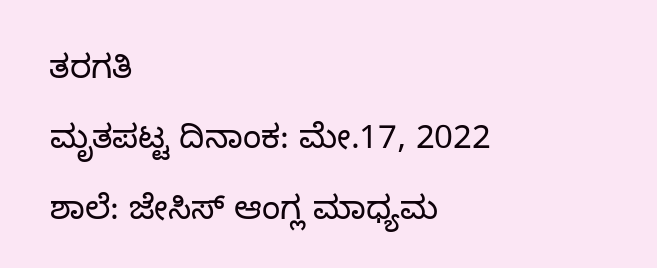ತರಗತಿ
ಮೃತಪಟ್ಟ ದಿನಾಂಕ: ಮೇ.17, 2022
ಶಾಲೆ: ಜೇಸಿಸ್ ಆಂಗ್ಲ ಮಾಧ್ಯಮ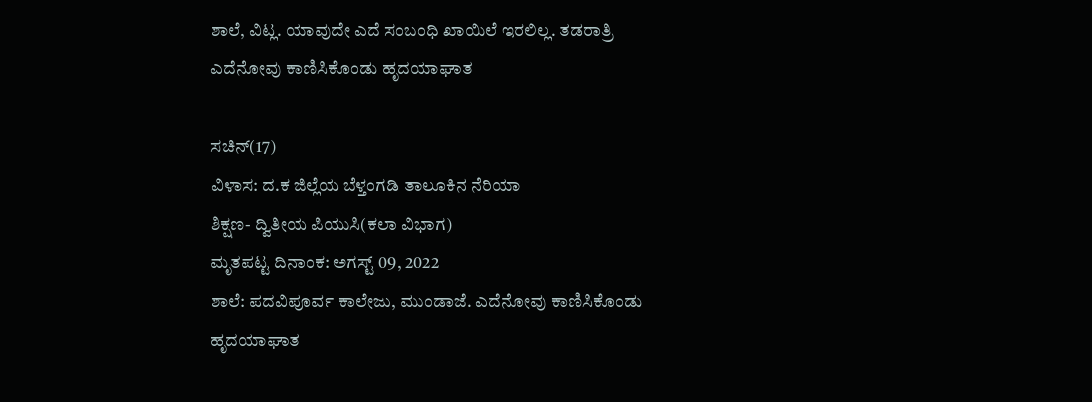ಶಾಲೆ, ವಿಟ್ಲ. ಯಾವುದೇ ಎದೆ ಸಂಬಂಧಿ‌ ಖಾಯಿಲೆ ಇರಲಿಲ್ಲ. ತಡರಾತ್ರಿ ಎದೆನೋವು ಕಾಣಿಸಿಕೊಂಡು ಹೃದಯಾಘಾತ

ಸಚಿನ್(17)
ವಿಳಾಸ: ದ.ಕ ಜಿಲ್ಲೆಯ ಬೆಳ್ತಂಗಡಿ ತಾಲೂಕಿನ ನೆರಿಯಾ
ಶಿಕ್ಷಣ- ದ್ವಿತೀಯ ಪಿಯುಸಿ(ಕಲಾ ವಿಭಾಗ)
ಮೃತಪಟ್ಟ ದಿನಾಂಕ: ಅಗಸ್ಟ್ 09, 2022
ಶಾಲೆ: ಪದವಿಪೂರ್ವ ಕಾಲೇಜು, ಮುಂಡಾಜೆ. ಎದೆನೋವು ಕಾಣಿಸಿಕೊಂಡು ಹೃದಯಾಘಾತ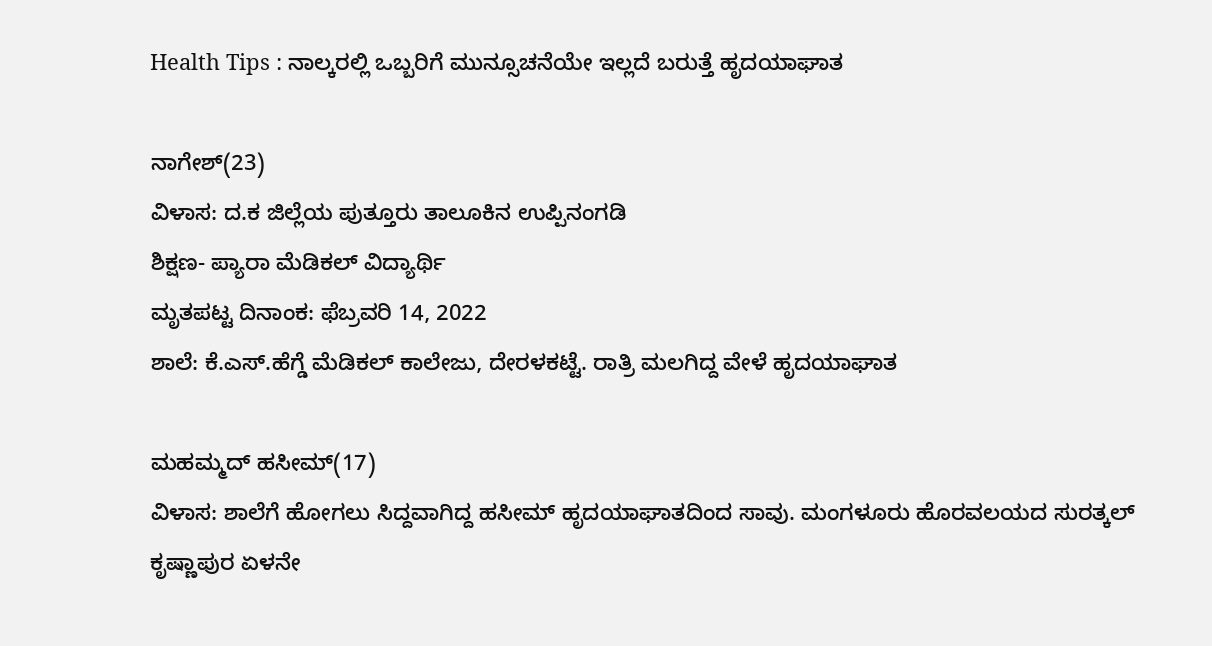Health Tips : ನಾಲ್ಕರಲ್ಲಿ ಒಬ್ಬರಿಗೆ ಮುನ್ಸೂಚನೆಯೇ ಇಲ್ಲದೆ ಬರುತ್ತೆ ಹೃದಯಾಘಾತ

ನಾಗೇಶ್(23)
ವಿಳಾಸ: ದ.ಕ ಜಿಲ್ಲೆಯ ಪುತ್ತೂರು ತಾಲೂಕಿನ ಉಪ್ಪಿನಂಗಡಿ
ಶಿಕ್ಷಣ- ಪ್ಯಾರಾ ಮೆಡಿಕಲ್ ವಿದ್ಯಾರ್ಥಿ
ಮೃತಪಟ್ಟ ದಿನಾಂಕ: ಫೆಬ್ರವರಿ 14, 2022
ಶಾಲೆ: ಕೆ.ಎಸ್.ಹೆಗ್ಡೆ ಮೆಡಿಕಲ್ ಕಾಲೇಜು, ದೇರಳಕಟ್ಟೆ‌. ರಾತ್ರಿ ಮಲಗಿದ್ದ ವೇಳೆ ಹೃದಯಾಘಾತ

ಮಹಮ್ಮದ್ ಹಸೀಮ್(17)
ವಿಳಾಸ: ಶಾಲೆಗೆ ಹೋಗಲು ಸಿದ್ದವಾಗಿದ್ದ ಹಸೀಮ್ ಹೃದಯಾಘಾತದಿಂದ ಸಾವು. ಮಂಗಳೂರು ಹೊರವಲಯದ ಸುರತ್ಕಲ್
ಕೃಷ್ಣಾಪುರ ಏಳನೇ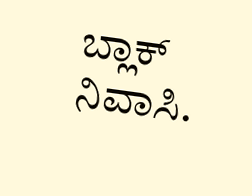ಬ್ಲಾಕ್ ನಿವಾಸಿ.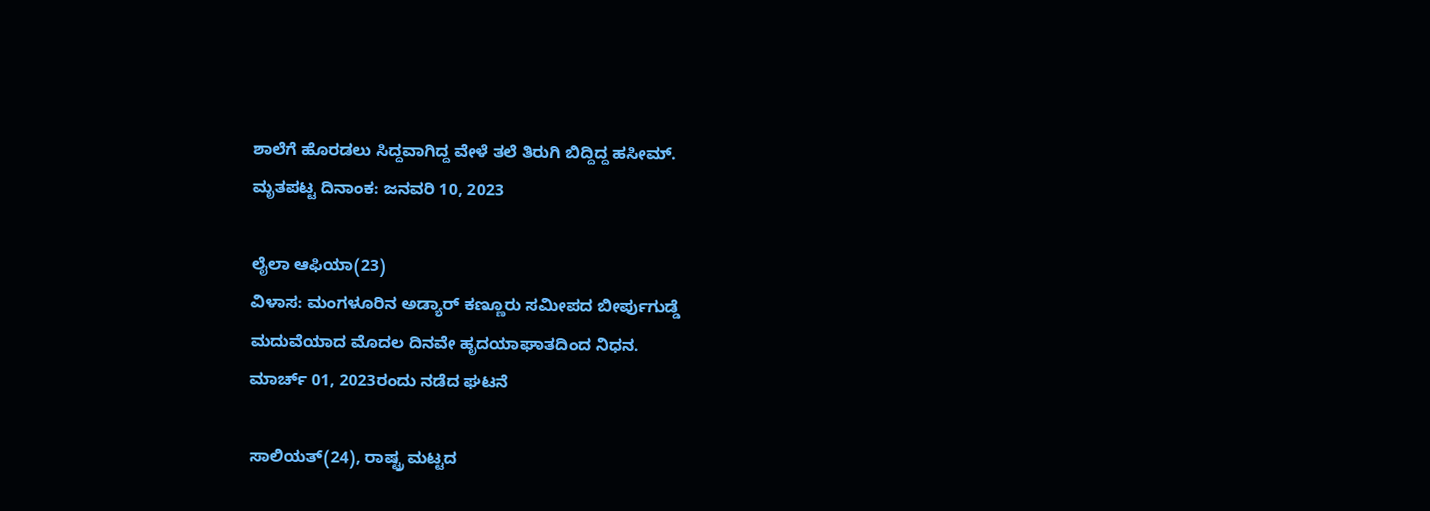ಶಾಲೆಗೆ ಹೊರಡಲು ಸಿದ್ದವಾಗಿದ್ದ ವೇಳೆ ತಲೆ ತಿರುಗಿ ಬಿದ್ದಿದ್ದ ಹಸೀಮ್.
ಮೃತಪಟ್ಟ ದಿನಾಂಕ: ಜನವರಿ 10, 2023

ಲೈಲಾ ಆಫಿಯಾ(23)
ವಿಳಾಸ: ಮಂಗಳೂರಿನ ಅಡ್ಯಾರ್ ಕಣ್ಣೂರು ಸಮೀಪದ ಬೀರ್ಪುಗುಡ್ಡೆ
ಮದುವೆಯಾದ ಮೊದಲ ದಿನವೇ ಹೃದಯಾಘಾತದಿಂದ ನಿಧನ.
ಮಾರ್ಚ್ 01, 2023ರಂದು ನಡೆದ ಘಟನೆ

ಸಾಲಿಯತ್(24), ರಾಷ್ಟ್ರ ಮಟ್ಟದ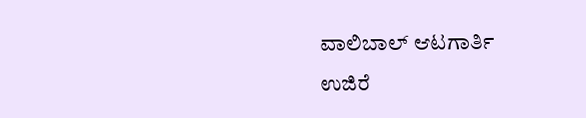ವಾಲಿಬಾಲ್ ಆಟಗಾರ್ತಿ
ಉಜಿರೆ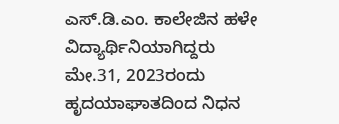ಎಸ್.ಡಿ.ಎಂ. ಕಾಲೇಜಿನ ಹಳೇ ವಿದ್ಯಾರ್ಥಿನಿಯಾಗಿದ್ದರು
ಮೇ.31, 2023ರಂದು ಹೃದಯಾಘಾತದಿಂದ ನಿಧನ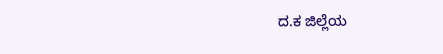ದ.ಕ ಜಿಲ್ಲೆಯ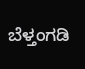ಬೆಳ್ತಂಗಡಿ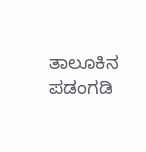ತಾಲೂಕಿನ ಪಡಂಗಡಿ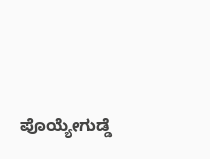ಪೊಯ್ಯೇಗುಡ್ಡೆ